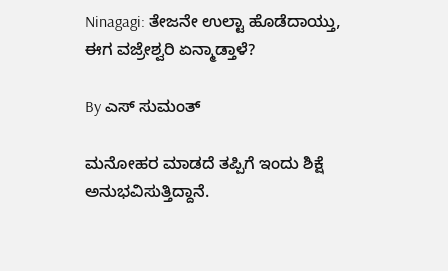Ninagagi: ತೇಜನೇ ಉಲ್ಟಾ ಹೊಡೆದಾಯ್ತು, ಈಗ ವಜ್ರೇಶ್ವರಿ ಏನ್ಮಾಡ್ತಾಳೆ?

By ಎಸ್ ಸುಮಂತ್

ಮನೋಹರ ಮಾಡದೆ ತಪ್ಪಿಗೆ ಇಂದು ಶಿಕ್ಷೆ ಅನುಭವಿಸುತ್ತಿದ್ದಾನೆ.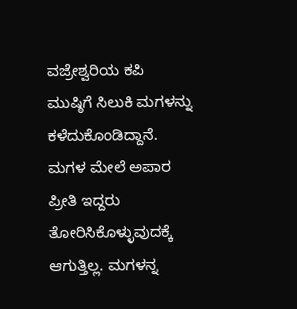ವಜ್ರೇಶ್ವರಿಯ ಕಪಿ ಮುಷ್ಠಿಗೆ ಸಿಲುಕಿ ಮಗಳನ್ನು ಕಳೆದುಕೊಂಡಿದ್ದಾನೆ. ಮಗಳ ಮೇಲೆ ಅಪಾರ ಪ್ರೀತಿ ಇದ್ದರು ತೋರಿಸಿಕೊಳ್ಳುವುದಕ್ಕೆ ಆಗುತ್ತಿಲ್ಲ. ಮಗಳನ್ನ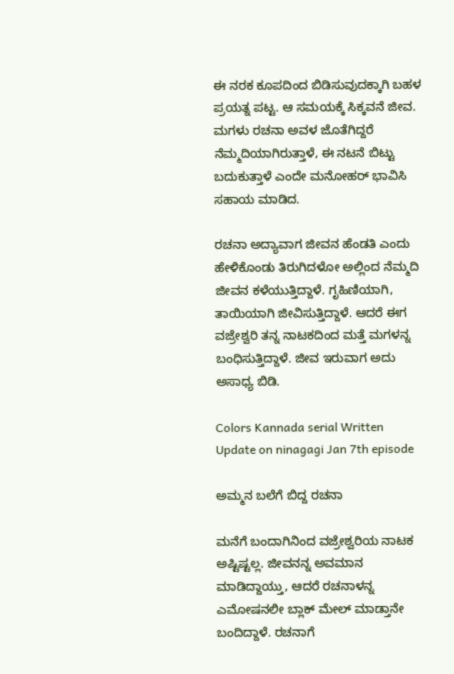ಈ ನರಕ ಕೂಪದಿಂದ ಬಿಡಿಸುವುದಕ್ಕಾಗಿ ಬಹಳ ಪ್ರಯತ್ನ ಪಟ್ಟ. ಆ ಸಮಯಕ್ಕೆ ಸಿಕ್ಕವನೆ ಜೀವ. ಮಗಳು ರಚನಾ ಅವಳ ಜೊತೆಗಿದ್ದರೆ ನೆಮ್ಮದಿಯಾಗಿರುತ್ತಾಳೆ, ಈ ನಟನೆ ಬಿಟ್ಟು ಬದುಕುತ್ತಾಳೆ ಎಂದೇ ಮನೋಹರ್ ಭಾವಿಸಿ ಸಹಾಯ ಮಾಡಿದ.

ರಚನಾ ಅದ್ಯಾವಾಗ ಜೀವನ ಹೆಂಡತಿ ಎಂದು ಹೇಳಿಕೊಂಡು ತಿರುಗಿದಳೋ ಅಲ್ಲಿಂದ ನೆಮ್ಮದಿ ಜೀವನ ಕಳೆಯುತ್ತಿದ್ದಾಳೆ. ಗೃಹಿಣಿಯಾಗಿ, ತಾಯಿಯಾಗಿ ಜೀವಿಸುತ್ತಿದ್ದಾಳೆ. ಆದರೆ ಈಗ ವಜ್ರೇಶ್ವರಿ ತನ್ನ ನಾಟಕದಿಂದ ಮತ್ತೆ ಮಗಳನ್ನ ಬಂಧಿಸುತ್ತಿದ್ದಾಳೆ. ಜೀವ ಇರುವಾಗ ಅದು ಅಸಾಧ್ಯ ಬಿಡಿ.

Colors Kannada serial Written Update on ninagagi Jan 7th episode

ಅಮ್ಮನ ಬಲೆಗೆ ಬಿದ್ದ ರಚನಾ

ಮನೆಗೆ ಬಂದಾಗಿನಿಂದ ವಜ್ರೇಶ್ವರಿಯ ನಾಟಕ ಅಷ್ಟಿಷ್ಟಲ್ಲ. ಜೀವನನ್ನ ಅವಮಾನ ಮಾಡಿದ್ದಾಯ್ತು, ಆದರೆ ರಚನಾಳನ್ನ ಎಮೋಷನಲೀ ಬ್ಲಾಕ್ ಮೇಲ್ ಮಾಡ್ತಾನೇ ಬಂದಿದ್ದಾಳೆ. ರಚನಾಗೆ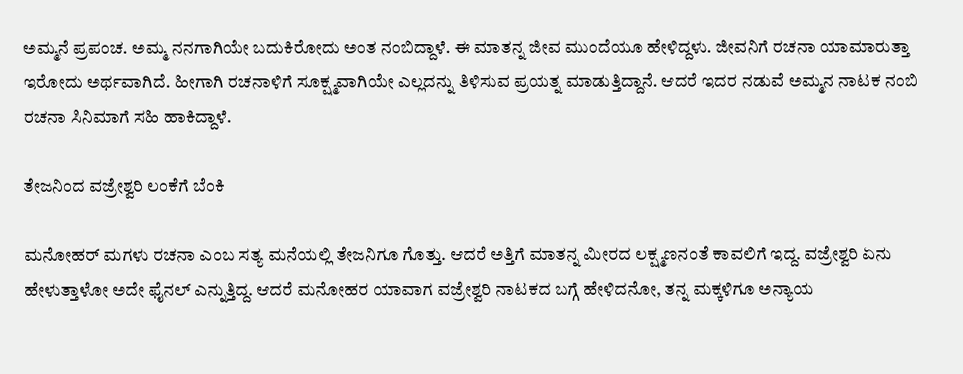ಅಮ್ಮನೆ ಪ್ರಪಂಚ. ಅಮ್ಮ ನನಗಾಗಿಯೇ ಬದುಕಿರೋದು ಅಂತ ನಂಬಿದ್ದಾಳೆ. ಈ ಮಾತನ್ನ ಜೀವ ಮುಂದೆಯೂ ಹೇಳಿದ್ದಳು. ಜೀವನಿಗೆ ರಚನಾ ಯಾಮಾರುತ್ತಾ ಇರೋದು ಅರ್ಥವಾಗಿದೆ. ಹೀಗಾಗಿ ರಚನಾಳಿಗೆ ಸೂಕ್ಷ್ಮವಾಗಿಯೇ ಎಲ್ಲದನ್ನು ತಿಳಿಸುವ ಪ್ರಯತ್ನ ಮಾಡುತ್ತಿದ್ದಾನೆ. ಆದರೆ ಇದರ ನಡುವೆ ಅಮ್ಮನ ನಾಟಕ ನಂಬಿ ರಚನಾ ಸಿನಿಮಾಗೆ ಸಹಿ ಹಾಕಿದ್ದಾಳೆ.

ತೇಜನಿಂದ ವಜ್ರೇಶ್ವರಿ ಲಂಕೆಗೆ ಬೆಂಕಿ

ಮನೋಹರ್ ಮಗಳು ರಚನಾ ಎಂಬ ಸತ್ಯ ಮನೆಯಲ್ಲಿ ತೇಜನಿಗೂ ಗೊತ್ತು. ಆದರೆ ಅತ್ತಿಗೆ ಮಾತನ್ನ ಮೀರದ ಲಕ್ಷ್ಮಣನಂತೆ ಕಾವಲಿಗೆ ಇದ್ದ. ವಜ್ರೇಶ್ವರಿ ಏನು ಹೇಳುತ್ತಾಳೋ ಅದೇ ಫೈನಲ್ ಎನ್ನುತ್ತಿದ್ದ. ಆದರೆ ಮನೋಹರ ಯಾವಾಗ ವಜ್ರೇಶ್ವರಿ ನಾಟಕದ ಬಗ್ಗೆ ಹೇಳಿದನೋ, ತನ್ನ ಮಕ್ಕಳಿಗೂ ಅನ್ಯಾಯ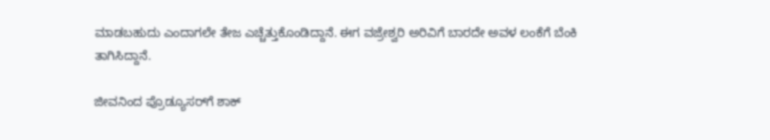ಮಾಡಬಹುದು ಎಂದಾಗಲೇ ತೇಜ ಎಚ್ಚೆತ್ತುಕೊಂಡಿದ್ದಾನೆ. ಈಗ ವಜ್ರೇಶ್ವರಿ ಅರಿವಿಗೆ ಬಾರದೇ ಅವಳ ಲಂಕೆಗೆ ಬೆಂಕಿ ತಾಗಿಸಿದ್ದಾನೆ.

ಜೀವನಿಂದ ಪ್ರೊಡ್ಯೂಸರ್‌ಗೆ ಶಾಕ್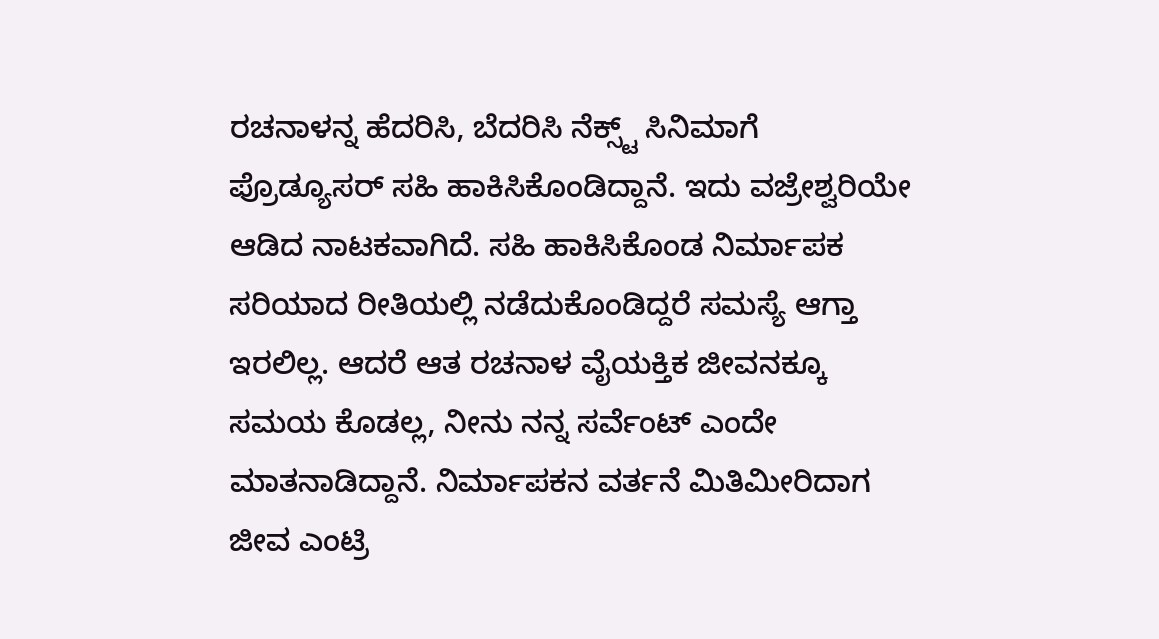ರಚನಾಳನ್ನ ಹೆದರಿಸಿ, ಬೆದರಿಸಿ ನೆಕ್ಸ್ಟ್ ಸಿನಿಮಾಗೆ ಪ್ರೊಡ್ಯೂಸರ್ ಸಹಿ ಹಾಕಿಸಿಕೊಂಡಿದ್ದಾನೆ. ಇದು ವಜ್ರೇಶ್ವರಿಯೇ ಆಡಿದ ನಾಟಕವಾಗಿದೆ. ಸಹಿ ಹಾಕಿಸಿಕೊಂಡ ನಿರ್ಮಾಪಕ ಸರಿಯಾದ ರೀತಿಯಲ್ಲಿ ನಡೆದುಕೊಂಡಿದ್ದರೆ ಸಮಸ್ಯೆ ಆಗ್ತಾ ಇರಲಿಲ್ಲ. ಆದರೆ ಆತ ರಚನಾಳ ವೈಯಕ್ತಿಕ ಜೀವನಕ್ಕೂ ಸಮಯ ಕೊಡಲ್ಲ, ನೀನು ನನ್ನ ಸರ್ವೆಂಟ್ ಎಂದೇ ಮಾತನಾಡಿದ್ದಾನೆ. ನಿರ್ಮಾಪಕನ ವರ್ತನೆ ಮಿತಿಮೀರಿದಾಗ ಜೀವ ಎಂಟ್ರಿ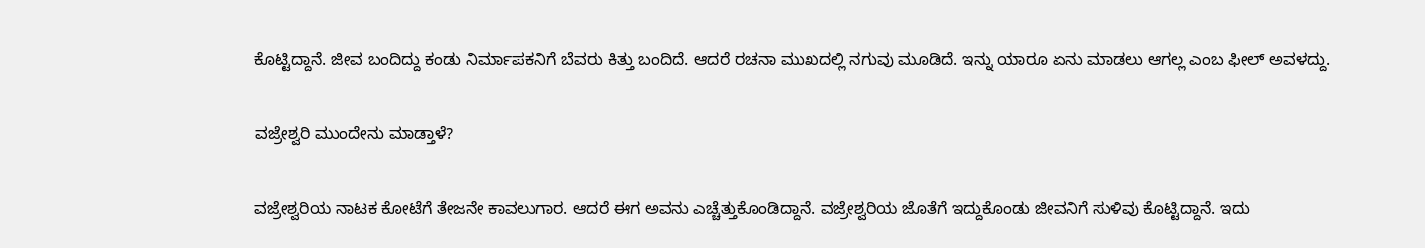ಕೊಟ್ಟಿದ್ದಾನೆ. ಜೀವ ಬಂದಿದ್ದು ಕಂಡು ನಿರ್ಮಾಪಕನಿಗೆ ಬೆವರು ಕಿತ್ತು ಬಂದಿದೆ. ಆದರೆ ರಚನಾ ಮುಖದಲ್ಲಿ ನಗುವು ಮೂಡಿದೆ. ಇನ್ನು ಯಾರೂ ಏನು ಮಾಡಲು ಆಗಲ್ಲ ಎಂಬ ಫೀಲ್ ಅವಳದ್ದು‌.

ವಜ್ರೇಶ್ವರಿ ಮುಂದೇನು ಮಾಡ್ತಾಳೆ?

ವಜ್ರೇಶ್ವರಿಯ ನಾಟಕ ಕೋಟೆಗೆ ತೇಜನೇ ಕಾವಲುಗಾರ. ಆದರೆ ಈಗ ಅವನು ಎಚ್ಚೆತ್ತುಕೊಂಡಿದ್ದಾನೆ. ವಜ್ರೇಶ್ವರಿಯ ಜೊತೆಗೆ ಇದ್ದುಕೊಂಡು ಜೀವನಿಗೆ ಸುಳಿವು ಕೊಟ್ಟಿದ್ದಾನೆ. ಇದು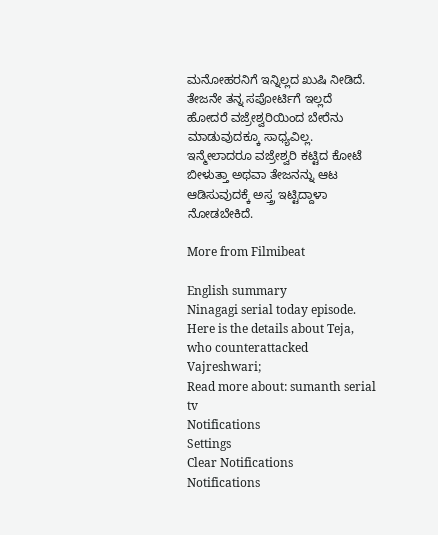ಮನೋಹರನಿಗೆ ಇನ್ನಿಲ್ಲದ ಖುಷಿ ನೀಡಿದೆ. ತೇಜನೇ ತನ್ನ ಸಪೋರ್ಟಿಗೆ ಇಲ್ಲದೆ ಹೋದರೆ ವಜ್ರೇಶ್ವರಿಯಿಂದ ಬೇರೆನು ಮಾಡುವುದಕ್ಕೂ ಸಾಧ್ಯವಿಲ್ಲ. ಇನ್ಮೇಲಾದರೂ ವಜ್ರೇಶ್ವರಿ ಕಟ್ಟಿದ ಕೋಟೆ ಬೀಳುತ್ತಾ ಅಥವಾ ತೇಜನನ್ನು ಆಟ ಆಡಿಸುವುದಕ್ಕೆ ಅಸ್ತ್ರ ಇಟ್ಟಿದ್ದಾಳಾ ನೋಡಬೇಕಿದೆ.

More from Filmibeat

English summary
Ninagagi serial today episode. Here is the details about Teja, who counterattacked Vajreshwari;
Read more about: sumanth serial tv
Notifications
Settings
Clear Notifications
Notifications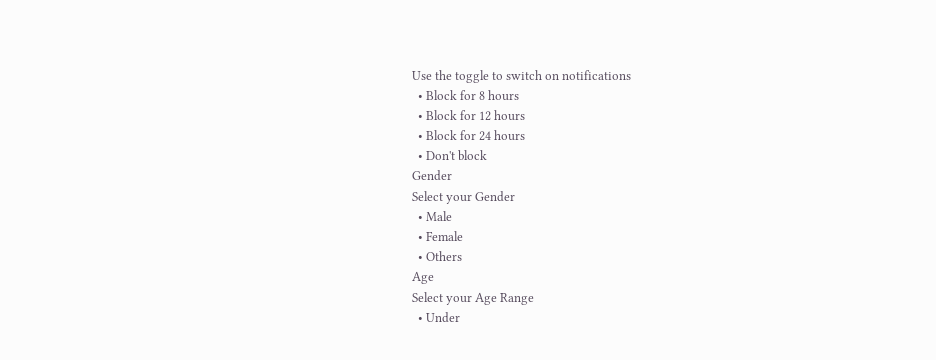Use the toggle to switch on notifications
  • Block for 8 hours
  • Block for 12 hours
  • Block for 24 hours
  • Don't block
Gender
Select your Gender
  • Male
  • Female
  • Others
Age
Select your Age Range
  • Under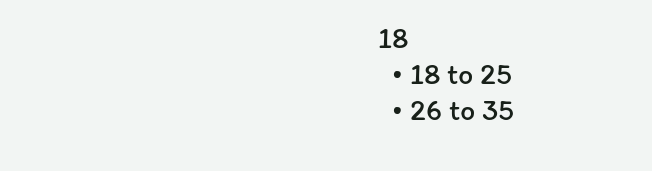18
  • 18 to 25
  • 26 to 35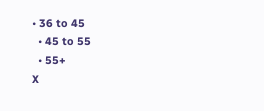• 36 to 45
  • 45 to 55
  • 55+
X